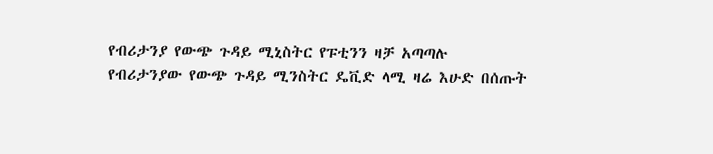የብሪታንያ የውጭ ጉዳይ ሚኒስትር የፑቲንን ዛቻ አጣጣሉ
የብሪታንያው የውጭ ጉዳይ ሚንስትር ዴቪድ ላሚ ዛሬ እሁድ በሰጡት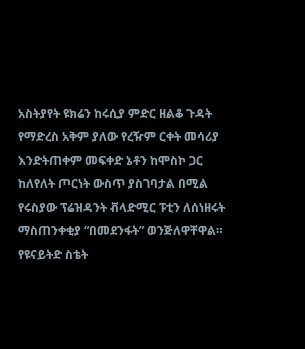አስትያየት ዩክሬን ከሩሲያ ምድር ዘልቆ ጉዳት የማድረስ አቅም ያለው የረዥም ርቀት መሳሪያ እንድትጠቀም መፍቀድ ኔቶን ከሞስኮ ጋር ከለየለት ጦርነት ውስጥ ያስገባታል በሚል የሩስያው ፕሬዝዳንት ቭላድሚር ፑቲን ለሰነዘሩት ማስጠንቀቂያ “በመደንፋት” ወንጅለዋቸዋል።
የዩናይትድ ስቴት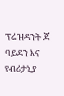ፕሬዝዳንት ጆ ባይደን እና የብሪታኒያ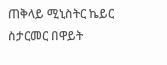ጠቅላይ ሚኒስትር ኬይር ስታርመር በዋይት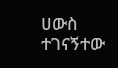ሀውስ ተገናኝተው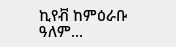ኪየቭ ከምዕራቡ ዓለም...